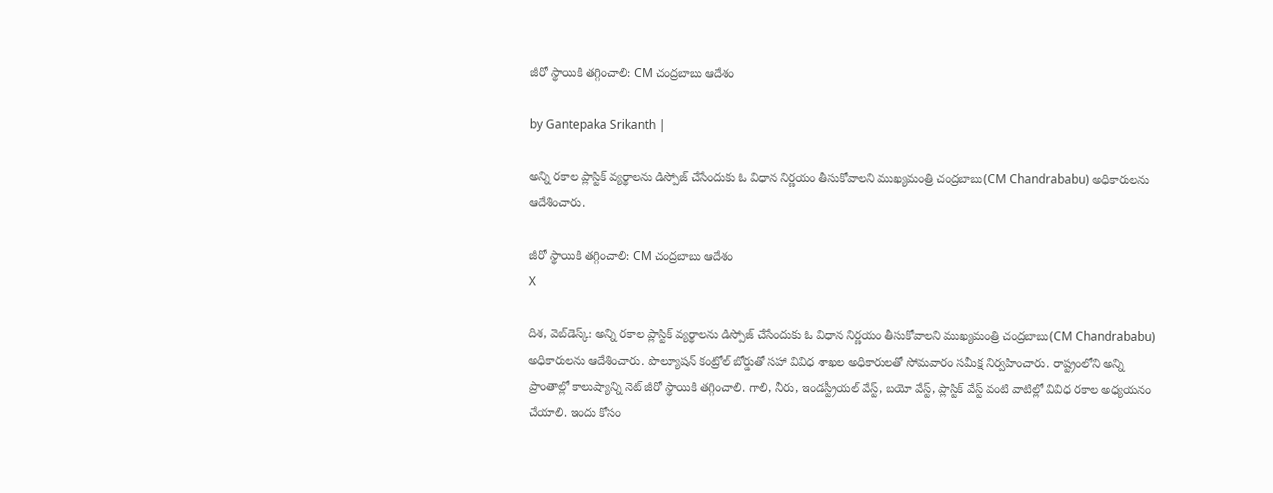జీరో స్థాయికి తగ్గించాలి: CM చంద్రబాబు ఆదేశం

by Gantepaka Srikanth |

అన్ని రకాల ప్లాస్టిక్ వ్యర్థాలను డిస్పోజ్ చేసేందుకు ఓ విధాన నిర్ణయం తీసుకోవాలని ముఖ్యమంత్రి చంద్రబాబు(CM Chandrababu) అధికారులను ఆదేశించారు.

జీరో స్థాయికి తగ్గించాలి: CM చంద్రబాబు ఆదేశం
X

దిశ, వెబ్‌డెస్క్: అన్ని రకాల ప్లాస్టిక్ వ్యర్థాలను డిస్పోజ్ చేసేందుకు ఓ విధాన నిర్ణయం తీసుకోవాలని ముఖ్యమంత్రి చంద్రబాబు(CM Chandrababu) అధికారులను ఆదేశించారు. పొల్యూషన్ కంట్రోల్ బోర్డుతో సహా వివిధ శాఖల అధికారులతో సోమవారం సమీక్ష నిర్వహించారు. రాష్ట్రంలోని అన్ని ప్రాంతాల్లో కాలుష్యాన్ని నెట్ జీరో స్థాయికి తగ్గించాలి. గాలి, నీరు, ఇండస్ట్రీయల్ వేస్ట్, బయో వేస్ట్, ప్లాస్టిక్ వేస్ట్ వంటి వాటిల్లో వివిధ రకాల అధ్యయనం చేయాలి. ఇందు కోసం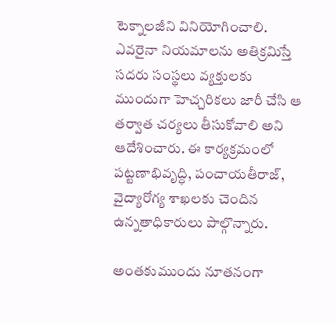టెక్నాలజీని వినియోగించాలి. ఎవరైనా నియమాలను అతిక్రమిస్తే సదరు సంస్థలు వ్యక్తులకు ముందుగా హెచ్చరికలు జారీ చేసి ఆ తర్వాత చర్యలు తీసుకోవాలి అని ఆదేశించారు. ఈ కార్యక్రమంలో పట్టణాభివృద్ధి, పంచాయతీరాజ్, వైద్యారోగ్య శాఖలకు చెందిన ఉన్నతాధికారులు పాల్గొన్నారు.

అంతకుముందు నూతనంగా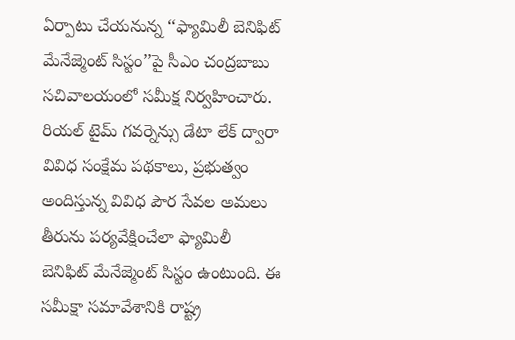ఏర్పాటు చేయనున్న ‘‘ఫ్యామిలీ బెనిఫిట్ మేనేజ్మెంట్ సిస్టం’’పై సీఎం చంద్రబాబు సచివాలయంలో సమీక్ష నిర్వహించారు. రియల్ టైమ్ గవర్నెన్సు డేటా లేక్ ద్వారా వివిధ సంక్షేమ పథకాలు, ప్రభుత్వం అందిస్తున్న వివిధ పౌర సేవల అమలు తీరును పర్యవేక్షించేలా ఫ్యామిలీ బెనిఫిట్ మేనేజ్మెంట్ సిస్టం ఉంటుంది. ఈ సమీక్షా సమావేశానికి రాష్ట్ర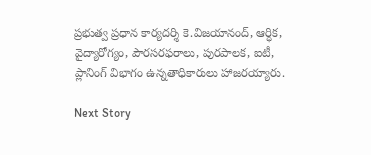ప్రభుత్వ ప్రధాన కార్యదర్శి కె.విజయానంద్, ఆర్ధిక, వైద్యారోగ్యం, పౌరసరఫరాలు, పురపాలక, ఐటీ, ప్లానింగ్ విభాగం ఉన్నతాధికారులు హాజరయ్యారు.

Next Story